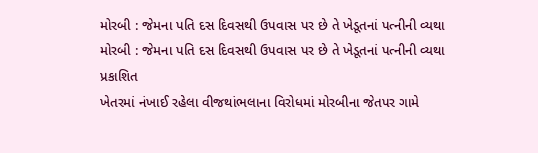મોરબી : જેમના પતિ દસ દિવસથી ઉપવાસ પર છે તે ખેડૂતનાં પત્નીની વ્યથા
મોરબી : જેમના પતિ દસ દિવસથી ઉપવાસ પર છે તે ખેડૂતનાં પત્નીની વ્યથા
પ્રકાશિત
ખેતરમાં નંખાઈ રહેલા વીજથાંભલાના વિરોધમાં મોરબીના જેતપર ગામે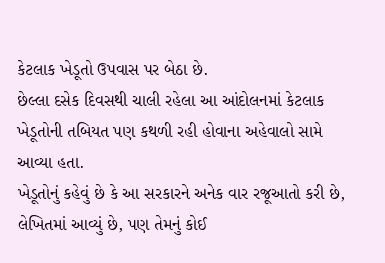કેટલાક ખેડૂતો ઉપવાસ પર બેઠા છે.
છેલ્લા દસેક દિવસથી ચાલી રહેલા આ આંદોલનમાં કેટલાક ખેડૂતોની તબિયત પણ કથળી રહી હોવાના અહેવાલો સામે આવ્યા હતા.
ખેડૂતોનું કહેવું છે કે આ સરકારને અનેક વાર રજૂઆતો કરી છે, લેખિતમાં આવ્યું છે, પણ તેમનું કોઈ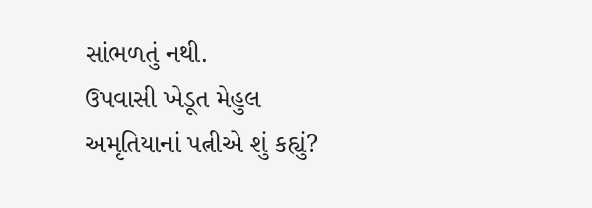સાંભળતું નથી.
ઉપવાસી ખેડૂત મેહુલ અમૃતિયાનાં પત્નીએ શું કહ્યું?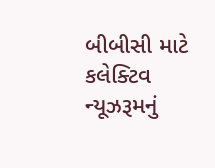બીબીસી માટે કલેક્ટિવ ન્યૂઝરૂમનું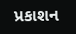પ્રકાશન